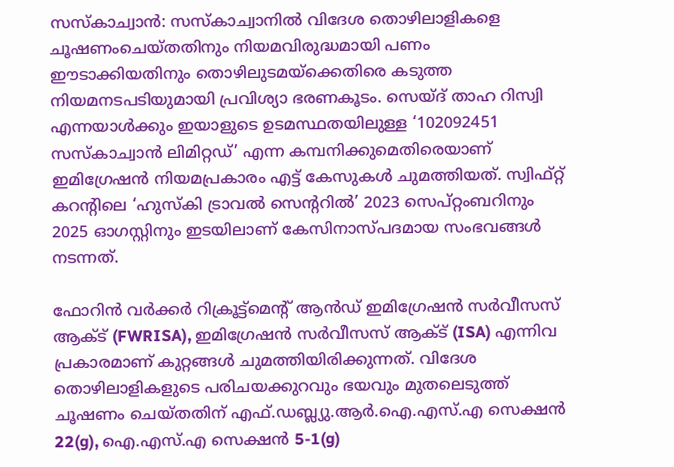സസ്കാച്വാൻ: സസ്കാച്വാനിൽ വിദേശ തൊഴിലാളികളെ ചൂഷണംചെയ്തതിനും നിയമവിരുദ്ധമായി പണം ഈടാക്കിയതിനും തൊഴിലുടമയ്ക്കെതിരെ കടുത്ത നിയമനടപടിയുമായി പ്രവിശ്യാ ഭരണകൂടം. സെയ്ദ് താഹ റിസ്വി എന്നയാൾക്കും ഇയാളുടെ ഉടമസ്ഥതയിലുള്ള ‘102092451 സസ്കാച്വാൻ ലിമിറ്റഡ്’ എന്ന കമ്പനിക്കുമെതിരെയാണ് ഇമിഗ്രേഷൻ നിയമപ്രകാരം എട്ട് കേസുകൾ ചുമത്തിയത്. സ്വിഫ്റ്റ് കറന്റിലെ ‘ഹുസ്കി ട്രാവൽ സെന്ററിൽ’ 2023 സെപ്റ്റംബറിനും 2025 ഓഗസ്റ്റിനും ഇടയിലാണ് കേസിനാസ്പദമായ സംഭവങ്ങൾ നടന്നത്.

ഫോറിൻ വർക്കർ റിക്രൂട്ട്മെന്റ് ആൻഡ് ഇമിഗ്രേഷൻ സർവീസസ് ആക്ട് (FWRISA), ഇമിഗ്രേഷൻ സർവീസസ് ആക്ട് (ISA) എന്നിവ പ്രകാരമാണ് കുറ്റങ്ങൾ ചുമത്തിയിരിക്കുന്നത്. വിദേശ തൊഴിലാളികളുടെ പരിചയക്കുറവും ഭയവും മുതലെടുത്ത് ചൂഷണം ചെയ്തതിന് എഫ്.ഡബ്ല്യു.ആർ.ഐ.എസ്.എ സെക്ഷൻ 22(g), ഐ.എസ്.എ സെക്ഷൻ 5-1(g)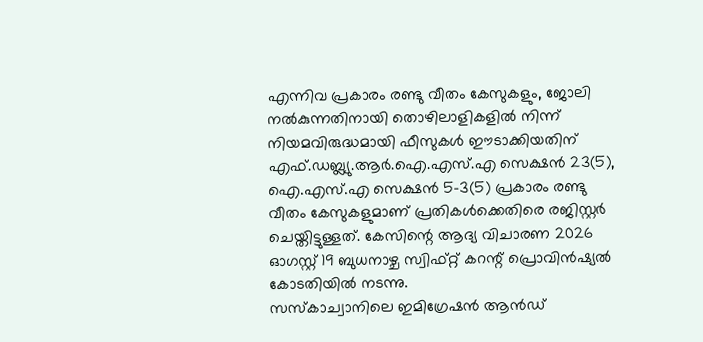എന്നിവ പ്രകാരം രണ്ടു വീതം കേസുകളും, ജോലി നൽകുന്നതിനായി തൊഴിലാളികളിൽ നിന്ന് നിയമവിരുദ്ധമായി ഫീസുകൾ ഈടാക്കിയതിന് എഫ്.ഡബ്ല്യു.ആർ.ഐ.എസ്.എ സെക്ഷൻ 23(5), ഐ.എസ്.എ സെക്ഷൻ 5-3(5) പ്രകാരം രണ്ടു വീതം കേസുകളുമാണ് പ്രതികൾക്കെതിരെ രജിസ്റ്റർ ചെയ്തിട്ടുള്ളത്. കേസിന്റെ ആദ്യ വിചാരണ 2026 ഓഗസ്റ്റ് 19 ബുധനാഴ്ച സ്വിഫ്റ്റ് കറന്റ് പ്രൊവിൻഷ്യൽ കോടതിയിൽ നടന്നു.
സസ്കാച്വാനിലെ ഇമിഗ്രേഷൻ ആൻഡ്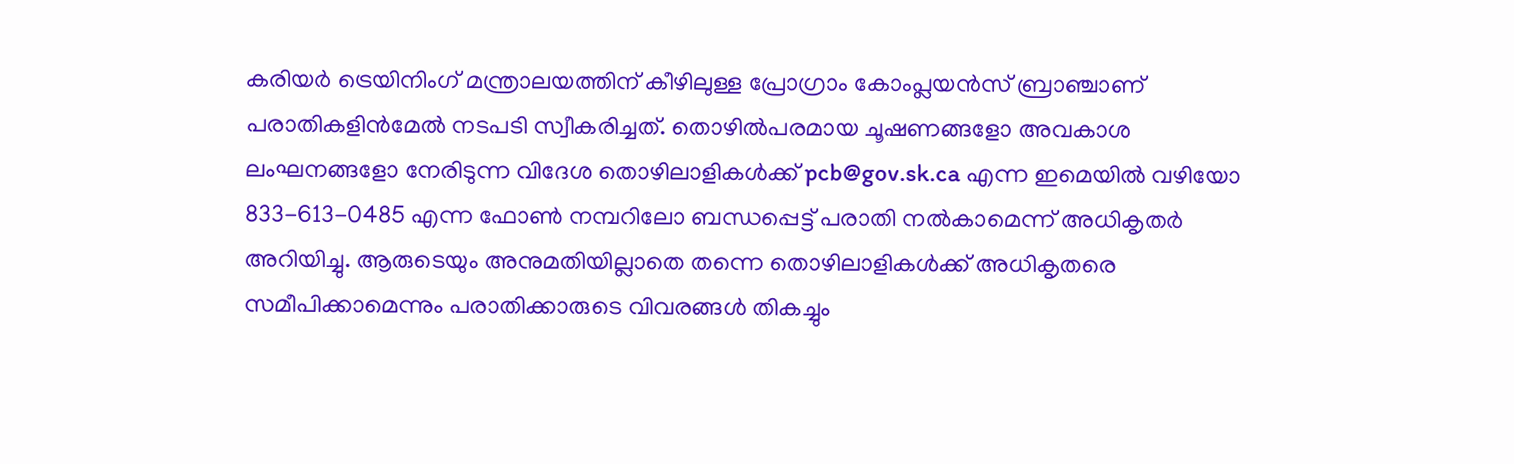കരിയർ ട്രെയിനിംഗ് മന്ത്രാലയത്തിന് കീഴിലുള്ള പ്രോഗ്രാം കോംപ്ലയൻസ് ബ്രാഞ്ചാണ് പരാതികളിൻമേൽ നടപടി സ്വീകരിച്ചത്. തൊഴിൽപരമായ ചൂഷണങ്ങളോ അവകാശ ലംഘനങ്ങളോ നേരിടുന്ന വിദേശ തൊഴിലാളികൾക്ക് pcb@gov.sk.ca എന്ന ഇമെയിൽ വഴിയോ 833-613-0485 എന്ന ഫോൺ നമ്പറിലോ ബന്ധപ്പെട്ട് പരാതി നൽകാമെന്ന് അധികൃതർ അറിയിച്ചു. ആരുടെയും അനുമതിയില്ലാതെ തന്നെ തൊഴിലാളികൾക്ക് അധികൃതരെ സമീപിക്കാമെന്നും പരാതിക്കാരുടെ വിവരങ്ങൾ തികച്ചും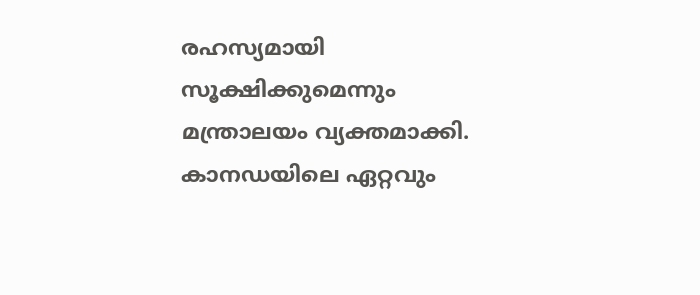രഹസ്യമായി സൂക്ഷിക്കുമെന്നും മന്ത്രാലയം വ്യക്തമാക്കി.
കാനഡയിലെ ഏറ്റവും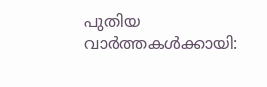പുതിയ വാർത്തകൾക്കായി: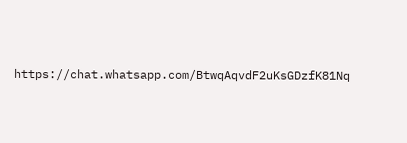https://chat.whatsapp.com/BtwqAqvdF2uKsGDzfK81Nq